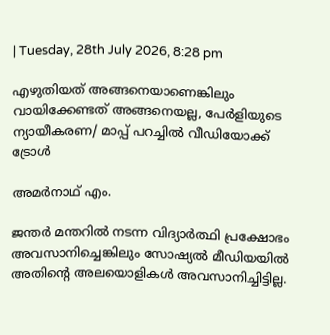| Tuesday, 28th July 2026, 8:28 pm

എഴുതിയത് അങ്ങനെയാണെങ്കിലും വായിക്കേണ്ടത് അങ്ങനെയല്ല, പേര്‍ളിയുടെ ന്യായീകരണ/ മാപ്പ് പറച്ചില്‍ വീഡിയോക്ക് ട്രോള്‍

അമര്‍നാഥ് എം.

ജന്തര്‍ മന്തറില്‍ നടന്ന വിദ്യാര്‍ത്ഥി പ്രക്ഷോഭം അവസാനിച്ചെങ്കിലും സോഷ്യല്‍ മീഡിയയില്‍ അതിന്റെ അലയൊളികള്‍ അവസാനിച്ചിട്ടില്ല.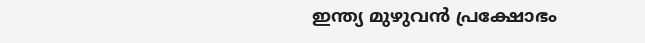ഇന്ത്യ മുഴുവന്‍ പ്രക്ഷോഭം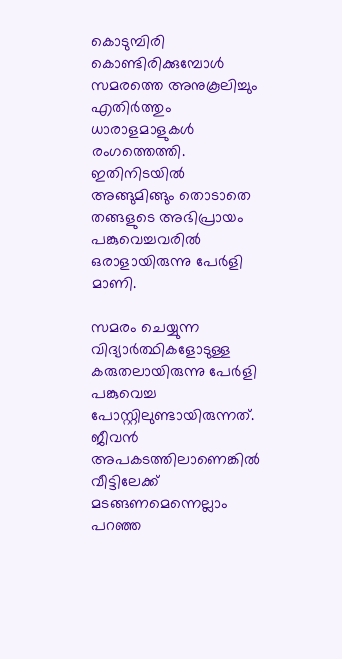കൊടുമ്പിരി കൊണ്ടിരിക്കുമ്പോള്‍ സമരത്തെ അനുകൂലിച്ചും എതിര്‍ത്തും ധാരാളമാളുകള്‍ രംഗത്തെത്തി. ഇതിനിടയില്‍ അങ്ങുമിങ്ങും തൊടാതെ തങ്ങളുടെ അഭിപ്രായം പങ്കുവെച്ചവരില്‍ ഒരാളായിരുന്നു പേര്‍ളി മാണി.

സമരം ചെയ്യുന്ന വിദ്യാര്‍ത്ഥികളോടുള്ള കരുതലായിരുന്നു പേര്‍ളി പങ്കുവെച്ച പോസ്റ്റിലുണ്ടായിരുന്നത്. ജീവന്‍ അപകടത്തിലാണെങ്കില്‍ വീട്ടിലേക്ക് മടങ്ങണമെന്നെല്ലാം പറഞ്ഞ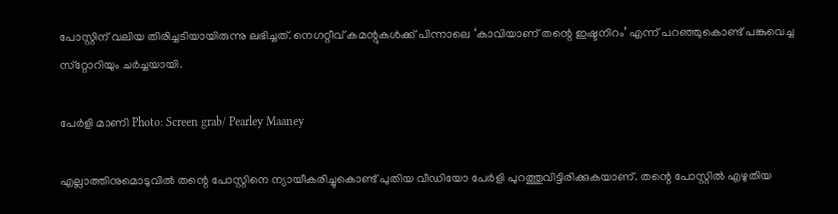പോസ്റ്റിന് വലിയ തിരിച്ചടിയായിരുന്നു ലഭിച്ചത്. നെഗറ്റീവ് കമന്റുകള്‍ക്ക് പിന്നാലെ ‘കാവിയാണ് തന്റെ ഇഷ്ടനിറം’ എന്ന് പറഞ്ഞുകൊണ്ട് പങ്കുവെച്ച സ്‌റ്റോറിയും ചര്‍ച്ചയായി.

പേര്‍ളി മാണി Photo: Screen grab/ Pearley Maaney

എല്ലാത്തിനുമൊടുവില്‍ തന്റെ പോസ്റ്റിനെ ന്യായീകരിച്ചുകൊണ്ട് പുതിയ വീഡിയോ പേര്‍ളി പുറത്തുവിട്ടിരിക്കുകയാണ്. തന്റെ പോസ്റ്റില്‍ എഴുതിയ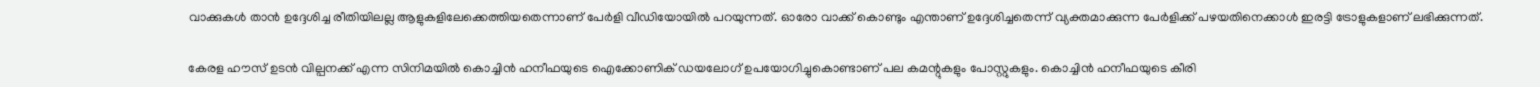വാക്കുകള്‍ താന്‍ ഉദ്ദേശിച്ച രീതിയിലല്ല ആളുകളിലേക്കെത്തിയതെന്നാണ് പേര്‍ളി വീഡിയോയില്‍ പറയുന്നത്. ഓരോ വാക്ക് കൊണ്ടും എന്താണ് ഉദ്ദേശിച്ചതെന്ന് വ്യക്തമാക്കുന്ന പേര്‍ളിക്ക് പഴയതിനെക്കാള്‍ ഇരട്ടി ട്രോളുകളാണ് ലഭിക്കുന്നത്.

കേരള ഹൗസ് ഉടന്‍ വില്പനക്ക് എന്ന സിനിമയില്‍ കൊച്ചിന്‍ ഹനീഫയുടെ ഐക്കോണിക് ഡയലോഗ് ഉപയോഗിച്ചുകൊണ്ടാണ് പല കമന്റുകളും പോസ്റ്റുകളും. കൊച്ചിന്‍ ഹനീഫയുടെ കീരി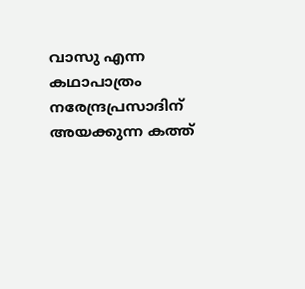വാസു എന്ന കഥാപാത്രം നരേന്ദ്രപ്രസാദിന് അയക്കുന്ന കത്ത്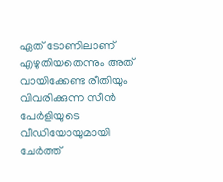ഏത് ടോണിലാണ് എഴുതിയതെന്നും അത് വായിക്കേണ്ട രീതിയും വിവരിക്കുന്ന സീന്‍ പേര്‍ളിയുടെ വീഡിയോയുമായി ചേര്‍ത്ത്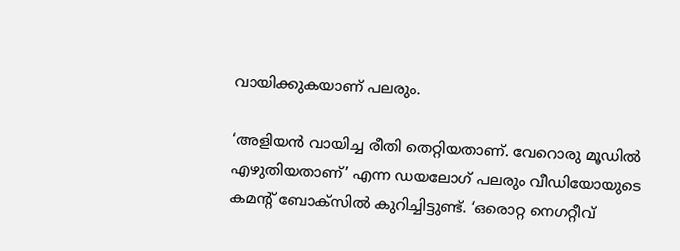വായിക്കുകയാണ് പലരും.

‘അളിയന്‍ വായിച്ച രീതി തെറ്റിയതാണ്. വേറൊരു മൂഡില്‍ എഴുതിയതാണ്’ എന്ന ഡയലോഗ് പലരും വീഡിയോയുടെ കമന്റ് ബോക്‌സില്‍ കുറിച്ചിട്ടുണ്ട്. ‘ഒരൊറ്റ നെഗറ്റീവ്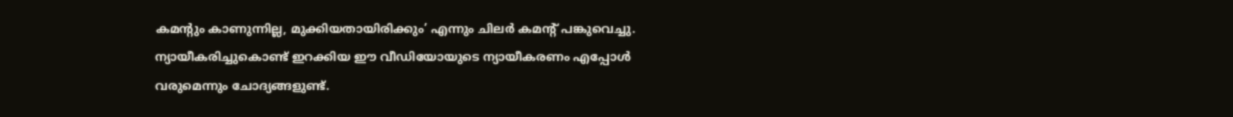കമന്റും കാണുന്നില്ല, മുക്കിയതായിരിക്കും’ എന്നും ചിലര്‍ കമന്റ് പങ്കുവെച്ചു. ന്യായീകരിച്ചുകൊണ്ട് ഇറക്കിയ ഈ വീഡിയോയുടെ ന്യായീകരണം എപ്പോള്‍ വരുമെന്നും ചോദ്യങ്ങളുണ്ട്.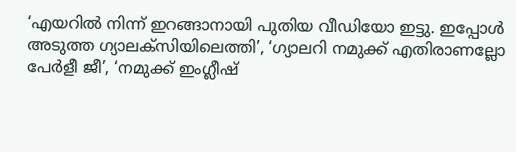‘എയറില്‍ നിന്ന് ഇറങ്ങാനായി പുതിയ വീഡിയോ ഇട്ടു. ഇപ്പോള്‍ അടുത്ത ഗ്യാലക്‌സിയിലെത്തി’, ‘ഗ്യാലറി നമുക്ക് എതിരാണല്ലോ പേര്‍ളീ ജീ’, ‘നമുക്ക് ഇംഗ്ലീഷ്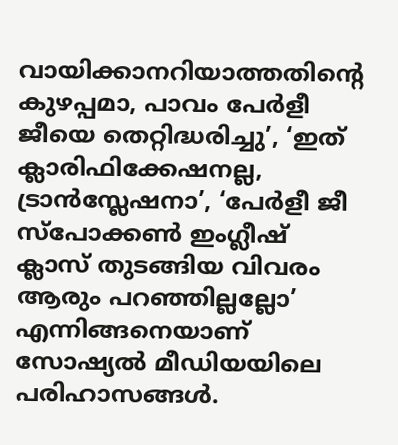വായിക്കാനറിയാത്തതിന്റെ കുഴപ്പമാ, പാവം പേര്‍ളീ ജീയെ തെറ്റിദ്ധരിച്ചു’, ‘ഇത് ക്ലാരിഫിക്കേഷനല്ല, ട്രാന്‍സ്ലേഷനാ’, ‘പേര്‍ളീ ജീ സ്‌പോക്കണ്‍ ഇംഗ്ലീഷ് ക്ലാസ് തുടങ്ങിയ വിവരം ആരും പറഞ്ഞില്ലല്ലോ’ എന്നിങ്ങനെയാണ് സോഷ്യല്‍ മീഡിയയിലെ പരിഹാസങ്ങള്‍.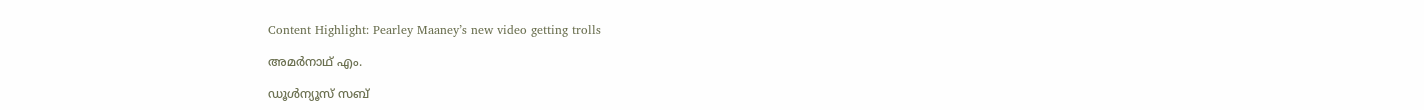Content Highlight: Pearley Maaney’s new video getting trolls

അമര്‍നാഥ് എം.

ഡൂള്‍ന്യൂസ് സബ്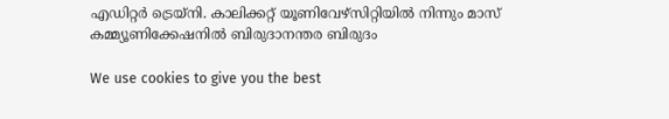എഡിറ്റര്‍ ട്രെയ്‌നി. കാലിക്കറ്റ് യൂണിവേഴ്‌സിറ്റിയില്‍ നിന്നും മാസ് കമ്മ്യൂണിക്കേഷനില്‍ ബിരുദാനന്തര ബിരുദം

We use cookies to give you the best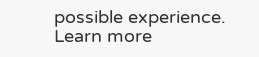possible experience. Learn more